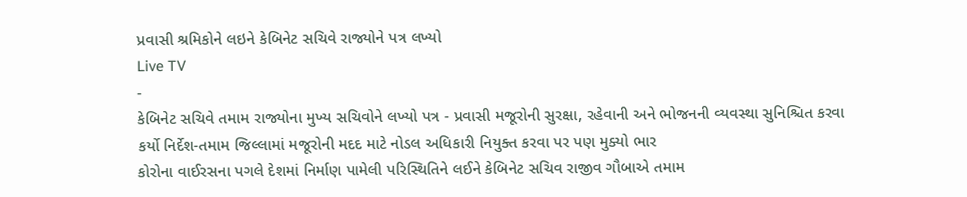પ્રવાસી શ્રમિકોને લઇને કેબિનેટ સચિવે રાજ્યોને પત્ર લખ્યો
Live TV
-
કેબિનેટ સચિવે તમામ રાજ્યોના મુખ્ય સચિવોને લખ્યો પત્ર - પ્રવાસી મજૂરોની સુરક્ષા, રહેવાની અને ભોજનની વ્યવસ્થા સુનિશ્ચિત કરવા કર્યો નિર્દેશ-તમામ જિલ્લામાં મજૂરોની મદદ માટે નોડલ અધિકારી નિયુક્ત કરવા પર પણ મુક્યો ભાર
કોરોના વાઈરસના પગલે દેશમાં નિર્માણ પામેલી પરિસ્થિતિને લઈને કેબિનેટ સચિવ રાજીવ ગૌબાએ તમામ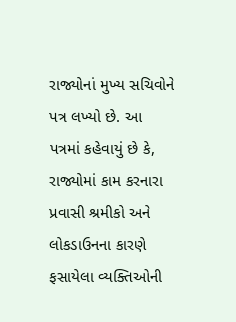રાજ્યોનાં મુખ્ય સચિવોને પત્ર લખ્યો છે. આ પત્રમાં કહેવાયું છે કે, રાજ્યોમાં કામ કરનારા પ્રવાસી શ્રમીકો અને લોકડાઉનના કારણે ફસાયેલા વ્યક્તિઓની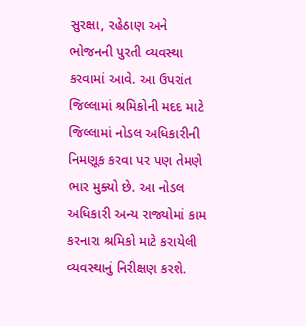સુરક્ષા, રહેઠાણ અને ભોજનની પુરતી વ્યવસ્થા કરવામાં આવે. આ ઉપરાંત જિલ્લામાં શ્રમિકોની મદદ માટે જિલ્લામાં નોડલ અધિકારીની નિમણૂક કરવા પર પણ તેમણે ભાર મુક્યો છે. આ નોડલ અધિકારી અન્ય રાજ્યોમાં કામ કરનારા શ્રમિકો માટે કરાયેલી વ્યવસ્થાનું નિરીક્ષણ કરશે.